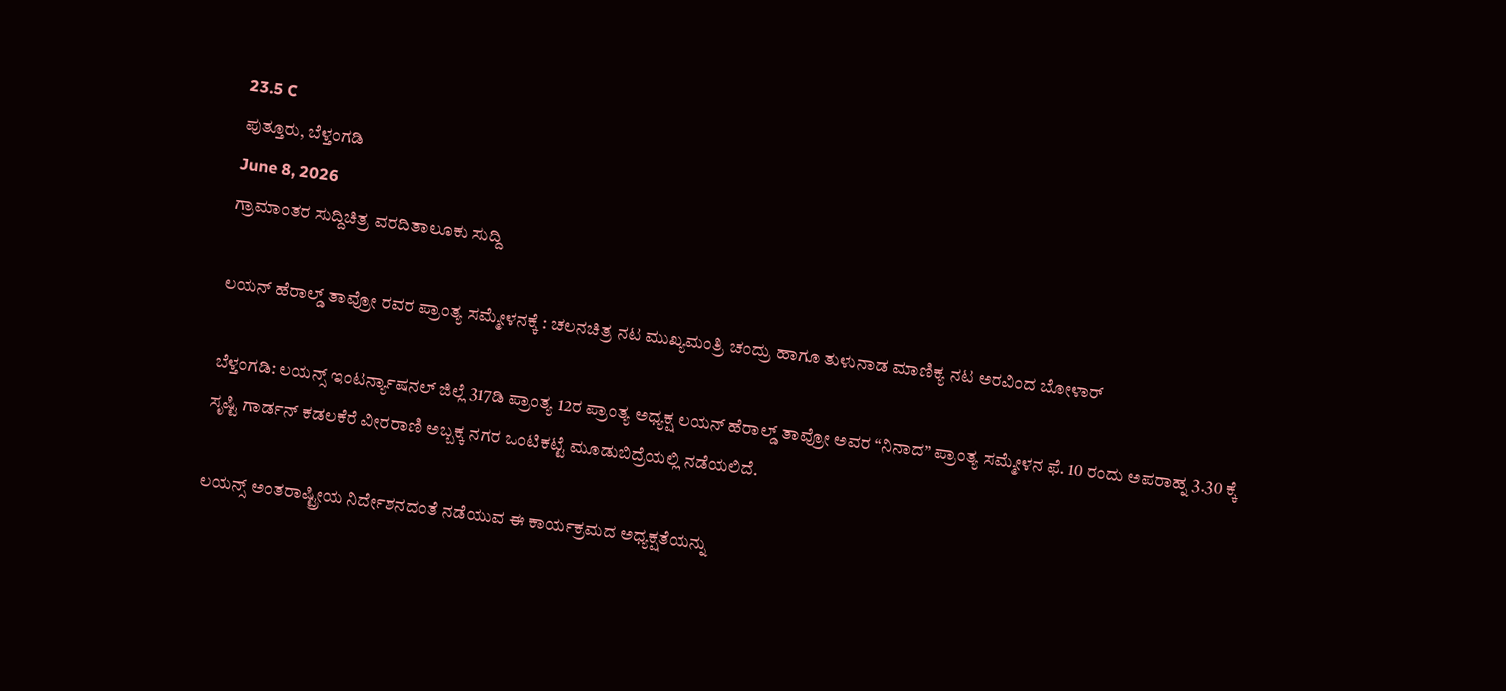23.5 C
ಪುತ್ತೂರು, ಬೆಳ್ತಂಗಡಿ
June 8, 2026
ಗ್ರಾಮಾಂತರ ಸುದ್ದಿಚಿತ್ರ ವರದಿತಾಲೂಕು ಸುದ್ದಿ

ಲಯನ್ ಹೆರಾಲ್ಡ್ ತಾವ್ರೋ ರವರ ಪ್ರಾಂತ್ಯ ಸಮ್ಮೇಳನಕ್ಕೆ : ಚಲನಚಿತ್ರ ನಟ ಮುಖ್ಯಮಂತ್ರಿ ಚಂದ್ರು ಹಾಗೂ ತುಳುನಾಡ ಮಾಣಿಕ್ಯ ನಟ ಅರವಿಂದ ಬೋಳಾರ್

ಬೆಳ್ತಂಗಡಿ: ಲಯನ್ಸ್ ಇಂಟರ್ನ್ಯಾಷನಲ್ ಜಿಲ್ಲೆ 317ಡಿ ಪ್ರಾಂತ್ಯ 12ರ ಪ್ರಾಂತ್ಯ ಅಧ್ಯಕ್ಷ ಲಯನ್ ಹೆರಾಲ್ಡ್ ತಾವ್ರೋ ಅವರ “ನಿನಾದ” ಪ್ರಾಂತ್ಯ ಸಮ್ಮೇಳನ ಫೆ. 10 ರಂದು ಅಪರಾಹ್ನ 3.30 ಕ್ಕೆ ಸೃಷ್ಟಿ ಗಾರ್ಡನ್ ಕಡಲಕೆರೆ ವೀರರಾಣಿ ಅಬ್ಬಕ್ಕ ನಗರ ಒಂಟಿಕಟ್ಟೆ ಮೂಡುಬಿದ್ರೆಯಲ್ಲಿ ನಡೆಯಲಿದೆ.

ಲಯನ್ಸ್ ಅಂತರಾಷ್ಟ್ರೀಯ ನಿರ್ದೇಶನದಂತೆ ನಡೆಯುವ ಈ ಕಾರ್ಯಕ್ರಮದ ಅಧ್ಯಕ್ಷತೆಯನ್ನು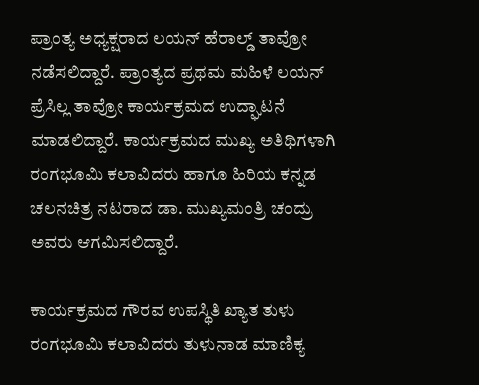ಪ್ರಾಂತ್ಯ ಅಧ್ಯಕ್ಷರಾದ ಲಯನ್ ಹೆರಾಲ್ಡ್ ತಾವ್ರೋ ನಡೆಸಲಿದ್ದಾರೆ. ಪ್ರಾಂತ್ಯದ ಪ್ರಥಮ ಮಹಿಳೆ ಲಯನ್ ಪ್ರೆಸಿಲ್ಲ ತಾವ್ರೋ ಕಾರ್ಯಕ್ರಮದ ಉದ್ಘಾಟನೆ ಮಾಡಲಿದ್ದಾರೆ. ಕಾರ್ಯಕ್ರಮದ ಮುಖ್ಯ ಅತಿಥಿಗಳಾಗಿ ರಂಗಭೂಮಿ ಕಲಾವಿದರು ಹಾಗೂ ಹಿರಿಯ ಕನ್ನಡ ಚಲನಚಿತ್ರ ನಟರಾದ ಡಾ. ಮುಖ್ಯಮಂತ್ರಿ ಚಂದ್ರು ಅವರು ಆಗಮಿಸಲಿದ್ದಾರೆ.

ಕಾರ್ಯಕ್ರಮದ ಗೌರವ ಉಪಸ್ಥಿತಿ ಖ್ಯಾತ ತುಳು ರಂಗಭೂಮಿ ಕಲಾವಿದರು ತುಳುನಾಡ ಮಾಣಿಕ್ಯ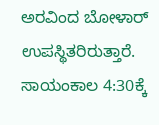ಅರವಿಂದ ಬೋಳಾರ್ ಉಪಸ್ಥಿತರಿರುತ್ತಾರೆ. ಸಾಯಂಕಾಲ 4:30ಕ್ಕೆ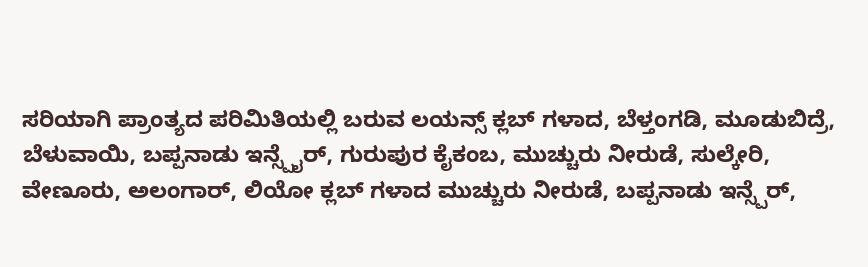ಸರಿಯಾಗಿ ಪ್ರಾಂತ್ಯದ ಪರಿಮಿತಿಯಲ್ಲಿ ಬರುವ ಲಯನ್ಸ್ ಕ್ಲಬ್ ಗಳಾದ, ಬೆಳ್ತಂಗಡಿ, ಮೂಡುಬಿದ್ರೆ, ಬೆಳುವಾಯಿ, ಬಪ್ಪನಾಡು ಇನ್ಸ್ಪೈರ್, ಗುರುಪುರ ಕೈಕಂಬ, ಮುಚ್ಚುರು ನೀರುಡೆ, ಸುಲ್ಕೇರಿ, ವೇಣೂರು, ಅಲಂಗಾರ್, ಲಿಯೋ ಕ್ಲಬ್ ಗಳಾದ ಮುಚ್ಚುರು ನೀರುಡೆ, ಬಪ್ಪನಾಡು ಇನ್ಸ್ಪೆರ್,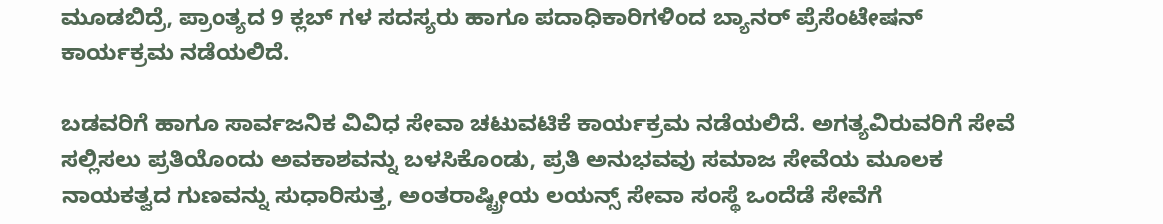ಮೂಡಬಿದ್ರೆ, ಪ್ರಾಂತ್ಯದ 9 ಕ್ಲಬ್ ಗಳ ಸದಸ್ಯರು ಹಾಗೂ ಪದಾಧಿಕಾರಿಗಳಿಂದ ಬ್ಯಾನರ್ ಪ್ರೆಸೆಂಟೇಷನ್ ಕಾರ್ಯಕ್ರಮ ನಡೆಯಲಿದೆ.

ಬಡವರಿಗೆ ಹಾಗೂ ಸಾರ್ವಜನಿಕ ವಿವಿಧ ಸೇವಾ ಚಟುವಟಿಕೆ ಕಾರ್ಯಕ್ರಮ ನಡೆಯಲಿದೆ. ಅಗತ್ಯವಿರುವರಿಗೆ ಸೇವೆ ಸಲ್ಲಿಸಲು ಪ್ರತಿಯೊಂದು ಅವಕಾಶವನ್ನು ಬಳಸಿಕೊಂಡು, ಪ್ರತಿ ಅನುಭವವು ಸಮಾಜ ಸೇವೆಯ ಮೂಲಕ ನಾಯಕತ್ವದ ಗುಣವನ್ನು ಸುಧಾರಿಸುತ್ತ, ಅಂತರಾಷ್ಟ್ರೀಯ ಲಯನ್ಸ್ ಸೇವಾ ಸಂಸ್ಥೆ ಒಂದೆಡೆ ಸೇವೆಗೆ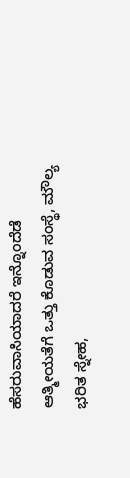ಹೆಸರುವಾಸಿಯಾದರೆ ಇನ್ನೊಂದೆಡೆ ಆತ್ಮೀಯತೆಗೆ ಒತ್ತು ಕೊಡುವ ಸಂಸ್ಥೆ, ಮೌಲ್ಯ ಭರಿತ ಸ್ನೇಹ,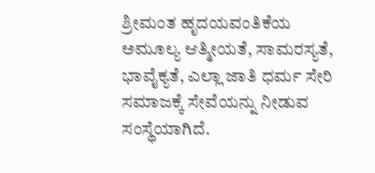ಶ್ರೀಮಂತ ಹೃದಯವಂತಿಕೆಯ ಅಮೂಲ್ಯ ಆತ್ಮೀಯತೆ, ಸಾಮರಸ್ಯತೆ, ಭಾವೈಕ್ಯತೆ, ಎಲ್ಲಾ ಜಾತಿ ಧರ್ಮ ಸೇರಿ ಸಮಾಜಕ್ಕೆ ಸೇವೆಯನ್ನು ನೀಡುವ ಸಂಸ್ಥೆಯಾಗಿದೆ.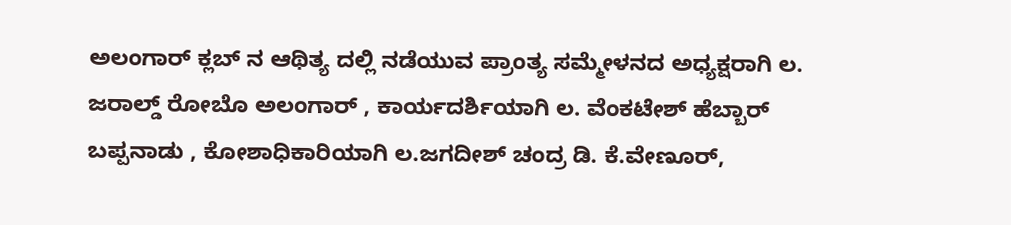ಅಲಂಗಾರ್ ಕ್ಲಬ್ ನ ಆಥಿತ್ಯ ದಲ್ಲಿ ನಡೆಯುವ ಪ್ರಾಂತ್ಯ ಸಮ್ಮೇಳನದ ಅಧ್ಯಕ್ಷರಾಗಿ ಲ. ಜರಾಲ್ಡ್ ರೋಬೊ ಅಲಂಗಾರ್ , ಕಾರ್ಯದರ್ಶಿಯಾಗಿ ಲ. ವೆಂಕಟೇಶ್ ಹೆಬ್ಬಾರ್ ಬಪ್ಪನಾಡು , ಕೋಶಾಧಿಕಾರಿಯಾಗಿ ಲ.ಜಗದೀಶ್ ಚಂದ್ರ ಡಿ. ಕೆ.ವೇಣೂರ್,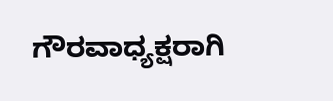ಗೌರವಾಧ್ಯಕ್ಷರಾಗಿ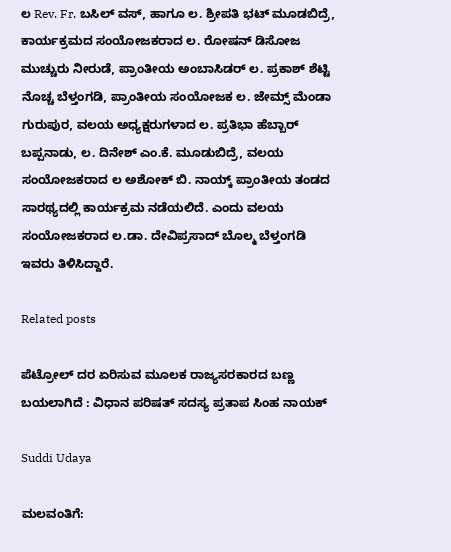ಲ Rev. Fr. ಬಸಿಲ್ ವಸ್, ಹಾಗೂ ಲ. ಶ್ರೀಪತಿ ಭಟ್ ಮೂಡಬಿದ್ರೆ, ಕಾರ್ಯಕ್ರಮದ ಸಂಯೋಜಕರಾದ ಲ. ರೋಷನ್ ಡಿಸೋಜ ಮುಚ್ಚುರು ನೀರುಡೆ, ಪ್ರಾಂತೀಯ ಅಂಬಾಸಿಡರ್ ಲ. ಪ್ರಕಾಶ್ ಶೆಟ್ಟಿ ನೊಚ್ಚ ಬೆಳ್ತಂಗಡಿ, ಪ್ರಾಂತೀಯ ಸಂಯೋಜಕ ಲ. ಜೇಮ್ಸ್ ಮೆಂಡಾ ಗುರುಪುರ, ವಲಯ ಅಧ್ಯಕ್ಷರುಗಳಾದ ಲ. ಪ್ರತಿಭಾ ಹೆಬ್ಬಾರ್ ಬಪ್ಪನಾಡು, ಲ. ದಿನೇಶ್ ಎಂ.ಕೆ. ಮೂಡುಬಿದ್ರೆ, ವಲಯ ಸಂಯೋಜಕರಾದ ಲ ಅಶೋಕ್ ಬಿ. ನಾಯ್ಕ್ ಪ್ರಾಂತೀಯ ತಂಡದ ಸಾರಥ್ಯದಲ್ಲಿ ಕಾರ್ಯಕ್ರಮ ನಡೆಯಲಿದೆ. ಎಂದು ವಲಯ ಸಂಯೋಜಕರಾದ ಲ.ಡಾ. ದೇವಿಪ್ರಸಾದ್ ಬೊಲ್ಮ ಬೆಳ್ತಂಗಡಿ ಇವರು ತಿಳಿಸಿದ್ದಾರೆ.

Related posts

ಪೆಟ್ರೋಲ್ ದರ ಏರಿಸುವ ಮೂಲಕ ರಾಜ್ಯಸರಕಾರದ ಬಣ್ಣ ಬಯಲಾಗಿದೆ : ವಿಧಾನ ಪರಿಷತ್ ಸದಸ್ಯ ಪ್ರತಾಪ ಸಿಂಹ ನಾಯಕ್

Suddi Udaya

ಮಲವಂತಿಗೆ: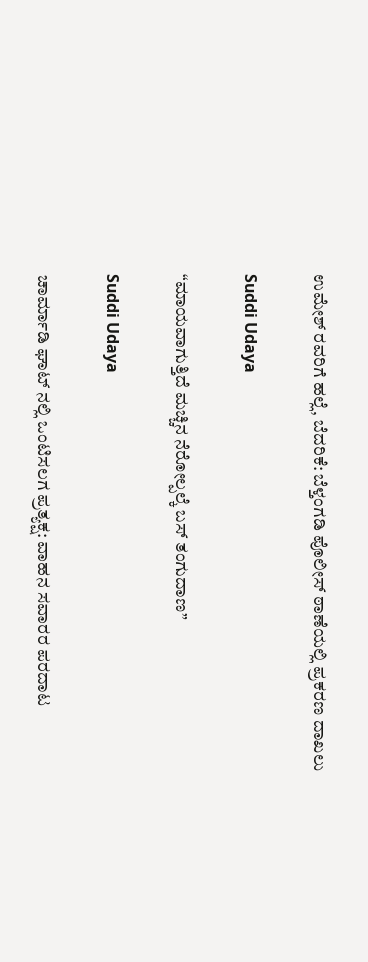ಉಮೇಶ್ ರವರಿಗೆ ಹಲ್ಲೆ, ಬೆದರಿಕೆ: ಬೆಳ್ತಂಗಡಿ ಪೊಲೀಸ್ ಠಾಣೆಯಲ್ಲಿ ಪ್ರಕರಣ ದಾಖಲು

Suddi Udaya

“ಮಾಯವಾಗುತ್ತಿದೆ ಮಚ್ಚಿನ ನೆರೋಲ್ಪಲ್ಕೆ ಬಸ್ ತಂಗುದಾಣ”

Suddi Udaya

ಚಾರ್ಮಾಡಿ ಘಾಟ್ ನಲ್ಲಿ ಒಂಟಿಸಲಗ ಪ್ರತ್ಯಕ್ಷ: ವಾಹನ ಸವಾರರ ಪರದಾಟ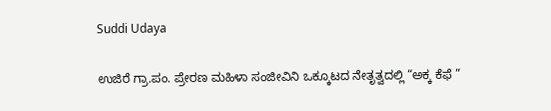Suddi Udaya

ಉಜಿರೆ ಗ್ರಾ.ಪಂ. ಪ್ರೇರಣ ಮಹಿಳಾ ಸಂಜೀವಿನಿ ಒಕ್ಕೂಟದ ನೇತೃತ್ವದಲ್ಲಿ “ಅಕ್ಕ ಕೆಫೆ ”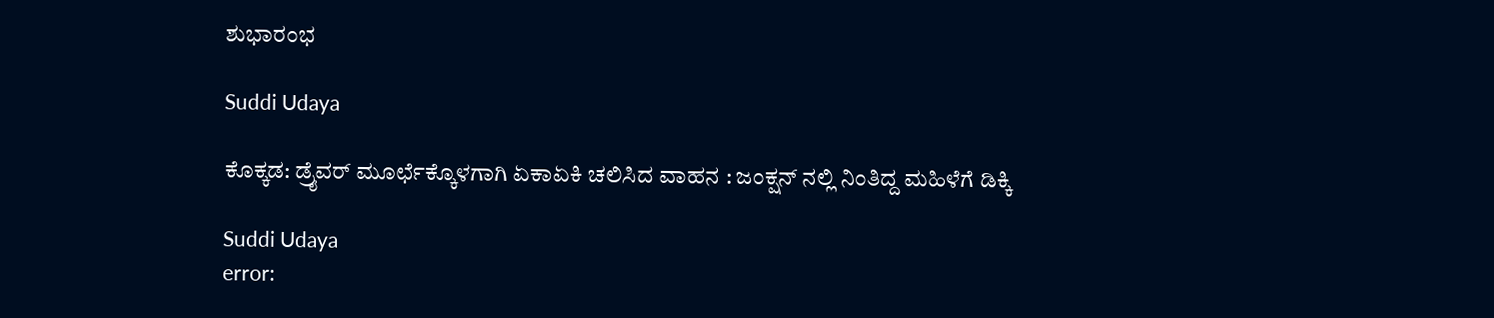ಶುಭಾರಂಭ

Suddi Udaya

ಕೊಕ್ಕಡ: ಡ್ರೈವರ್ ಮೂರ್ಛೆಕ್ಕೊಳಗಾಗಿ ಏಕಾಏಕಿ ಚಲಿಸಿದ ವಾಹನ : ಜಂಕ್ಷನ್ ನಲ್ಲಿ ನಿಂತಿದ್ದ ಮಹಿಳೆಗೆ ಡಿಕ್ಕಿ

Suddi Udaya
error: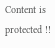Content is protected !!